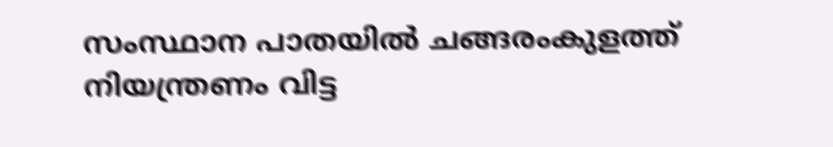സംസ്ഥാന പാതയിൽ ചങ്ങരംകുളത്ത് നിയന്ത്രണം വിട്ട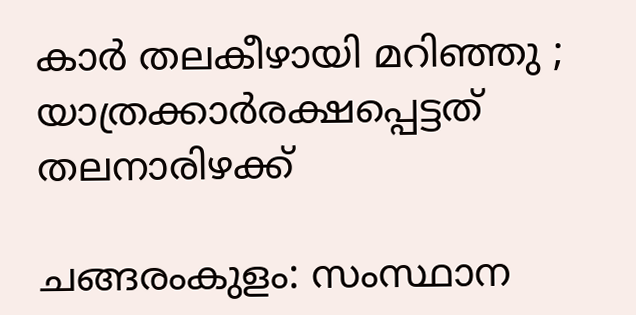കാർ തലകീഴായി മറിഞ്ഞു ; യാത്രക്കാർരക്ഷപ്പെട്ടത് തലനാരിഴക്ക്

ചങ്ങരംകുളം: സംസ്ഥാന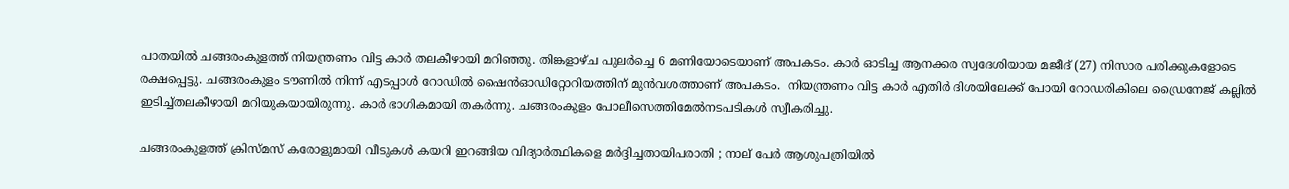പാതയിൽ ചങ്ങരംകുളത്ത് നിയന്ത്രണം വിട്ട കാർ തലകീഴായി മറിഞ്ഞു. തിങ്കളാഴ്ച പുലർച്ചെ 6 മണിയോടെയാണ് അപകടം. കാർ ഓടിച്ച ആനക്കര സ്വദേശിയായ മജീദ് (27) നിസാര പരിക്കുകളോടെ രക്ഷപ്പെട്ടു. ചങ്ങരംകുളം ടൗണിൽ നിന്ന് എടപ്പാൾ റോഡിൽ ഷൈൻഓഡിറ്റോറിയത്തിന് മുൻവശത്താണ് അപകടം.  നിയന്ത്രണം വിട്ട കാർ എതിർ ദിശയിലേക്ക് പോയി റോഡരികിലെ ഡ്രൈനേജ് കല്ലിൽ ഇടിച്ച്തലകീഴായി മറിയുകയായിരുന്നു. കാർ ഭാഗികമായി തകർന്നു. ചങ്ങരംകുളം പോലീസെത്തിമേൽനടപടികൾ സ്വീകരിച്ചു.

ചങ്ങരംകുളത്ത് ക്രിസ്മസ് കരോളുമായി വീടുകൾ കയറി ഇറങ്ങിയ വിദ്യാർത്ഥികളെ മർദ്ദിച്ചതായിപരാതി ; നാല് പേർ ആശുപത്രിയിൽ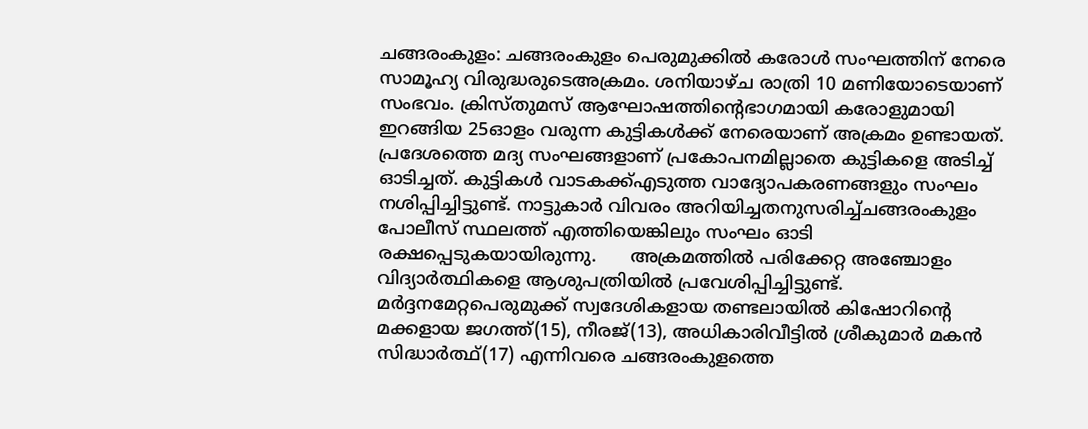ചങ്ങരംകുളം: ചങ്ങരംകുളം പെരുമുക്കിൽ കരോൾ സംഘത്തിന് നേരെ സാമൂഹ്യ വിരുദ്ധരുടെഅക്രമം. ശനിയാഴ്ച രാത്രി 10 മണിയോടെയാണ് സംഭവം. ക്രിസ്തുമസ് ആഘോഷത്തിന്റെഭാഗമായി കരോളുമായി ഇറങ്ങിയ 25ഓളം വരുന്ന കുട്ടികൾക്ക് നേരെയാണ് അക്രമം ഉണ്ടായത്. പ്രദേശത്തെ മദ്യ സംഘങ്ങളാണ് പ്രകോപനമില്ലാതെ കുട്ടികളെ അടിച്ച് ഓടിച്ചത്. കുട്ടികൾ വാടകക്ക്എടുത്ത വാദ്യോപകരണങ്ങളും സംഘം നശിപ്പിച്ചിട്ടുണ്ട്. നാട്ടുകാർ വിവരം അറിയിച്ചതനുസരിച്ച്ചങ്ങരംകുളം പോലീസ് സ്ഥലത്ത് എത്തിയെങ്കിലും സംഘം ഓടി രക്ഷപ്പെടുകയായിരുന്നു.      അക്രമത്തിൽ പരിക്കേറ്റ അഞ്ചോളം വിദ്യാർത്ഥികളെ ആശുപത്രിയിൽ പ്രവേശിപ്പിച്ചിട്ടുണ്ട്. മർദ്ദനമേറ്റപെരുമുക്ക് സ്വദേശികളായ തണ്ടലായിൽ കിഷോറിന്റെ മക്കളായ ജഗത്ത്(15), നീരജ്(13), അധികാരിവീട്ടിൽ ശ്രീകുമാർ മകൻ സിദ്ധാർത്ഥ്(17) എന്നിവരെ ചങ്ങരംകുളത്തെ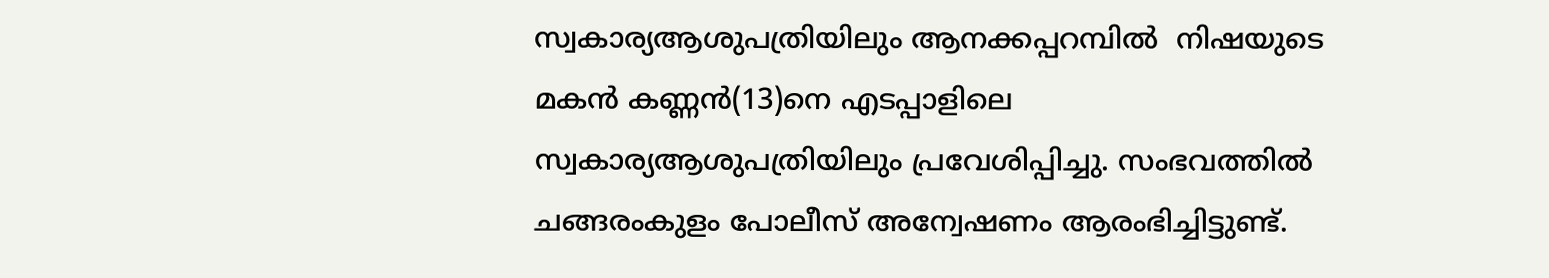സ്വകാര്യആശുപത്രിയിലും ആനക്കപ്പറമ്പിൽ  നിഷയുടെ മകൻ കണ്ണൻ(13)നെ എടപ്പാളിലെ  സ്വകാര്യആശുപത്രിയിലും പ്രവേശിപ്പിച്ചു. സംഭവത്തിൽ ചങ്ങരംകുളം പോലീസ് അന്വേഷണം ആരംഭിച്ചിട്ടുണ്ട്.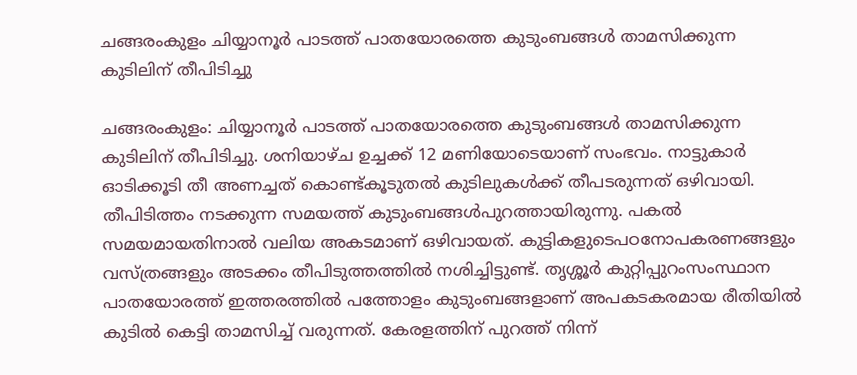ചങ്ങരംകുളം ചിയ്യാനൂർ പാടത്ത് പാതയോരത്തെ കുടുംബങ്ങൾ താമസിക്കുന്ന കുടിലിന് തീപിടിച്ചു

ചങ്ങരംകുളം: ചിയ്യാനൂർ പാടത്ത് പാതയോരത്തെ കുടുംബങ്ങൾ താമസിക്കുന്ന കുടിലിന് തീപിടിച്ചു. ശനിയാഴ്ച ഉച്ചക്ക് 12 മണിയോടെയാണ് സംഭവം. നാട്ടുകാർ ഓടിക്കൂടി തീ അണച്ചത് കൊണ്ട്കൂടുതൽ കുടിലുകൾക്ക് തീപടരുന്നത് ഒഴിവായി. തീപിടിത്തം നടക്കുന്ന സമയത്ത് കുടുംബങ്ങൾപുറത്തായിരുന്നു. പകൽ സമയമായതിനാൽ വലിയ അകടമാണ് ഒഴിവായത്. കുട്ടികളുടെപഠനോപകരണങ്ങളും വസ്ത്രങ്ങളും അടക്കം തീപിടുത്തത്തിൽ നശിച്ചിട്ടുണ്ട്. തൃശ്ശൂർ കുറ്റിപ്പുറംസംസ്ഥാന പാതയോരത്ത് ഇത്തരത്തിൽ പത്തോളം കുടുംബങ്ങളാണ് അപകടകരമായ രീതിയിൽ  കുടിൽ കെട്ടി താമസിച്ച് വരുന്നത്. കേരളത്തിന് പുറത്ത് നിന്ന്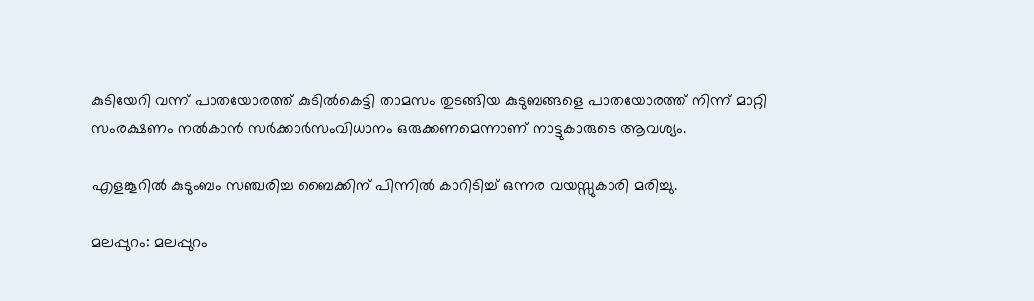കുടിയേറി വന്ന് പാതയോരത്ത് കുടിൽകെട്ടി താമസം തുടങ്ങിയ കുടുബങ്ങളെ പാതയോരത്ത് നിന്ന് മാറ്റി സംരക്ഷണം നൽകാൻ സർക്കാർസംവിധാനം ഒരുക്കണമെന്നാണ് നാട്ടുകാരുടെ ആവശ്യം.

എളങ്കൂറില്‍ കുടുംബം സഞ്ചരിച്ച ബൈക്കിന് പിന്നില്‍ കാറിടിച്ച് ഒന്നര വയസ്സുകാരി മരിച്ചു.

മലപ്പുറം: മലപ്പുറം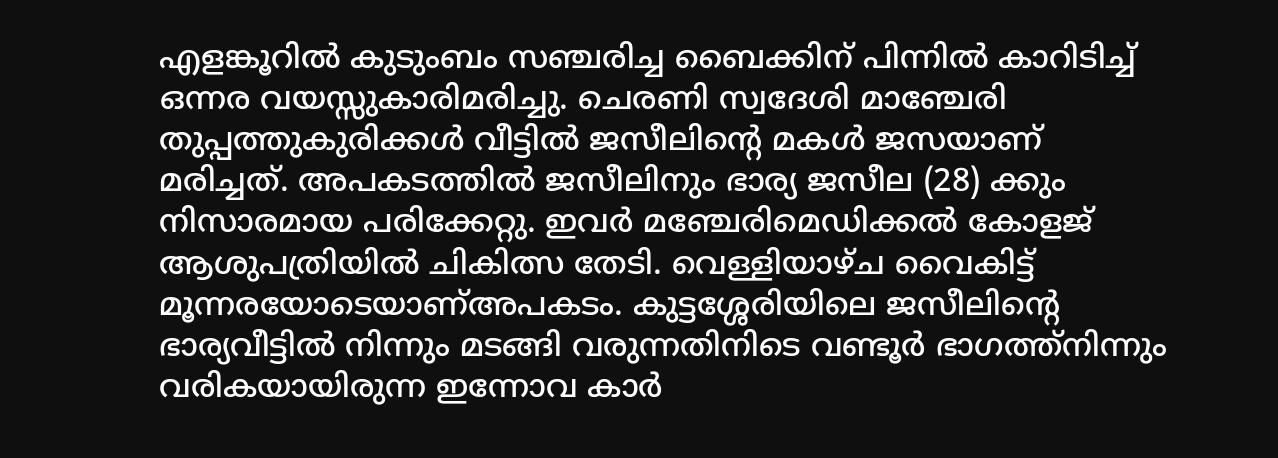എളങ്കൂറില്‍ കുടുംബം സഞ്ചരിച്ച ബൈക്കിന് പിന്നില്‍ കാറിടിച്ച് ഒന്നര വയസ്സുകാരിമരിച്ചു. ചെരണി സ്വദേശി മാഞ്ചേരി തുപ്പത്തുകുരിക്കള്‍ വീട്ടില്‍ ജസീലിന്റെ മകള്‍ ജസയാണ് മരിച്ചത്. അപകടത്തില്‍ ജസീലിനും ഭാര്യ ജസീല (28) ക്കും നിസാരമായ പരിക്കേറ്റു. ഇവര്‍ മഞ്ചേരിമെഡിക്കല്‍ കോളജ് ആശുപത്രിയില്‍ ചികിത്സ തേടി. വെള്ളിയാഴ്ച വൈകിട്ട് മൂന്നരയോടെയാണ്അപകടം. കുട്ടശ്ശേരിയിലെ ജസീലിന്റെ ഭാര്യവീട്ടില്‍ നിന്നും മടങ്ങി വരുന്നതിനിടെ വണ്ടൂര്‍ ഭാഗത്ത്നിന്നും വരികയായിരുന്ന ഇന്നോവ കാര്‍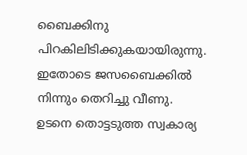ബൈക്കിനു പിറകിലിടിക്കുകയായിരുന്നു. ഇതോടെ ജസബൈക്കില്‍ നിന്നും തെറിച്ചു വീണു. ഉടനെ തൊട്ടടുത്ത സ്വകാര്യ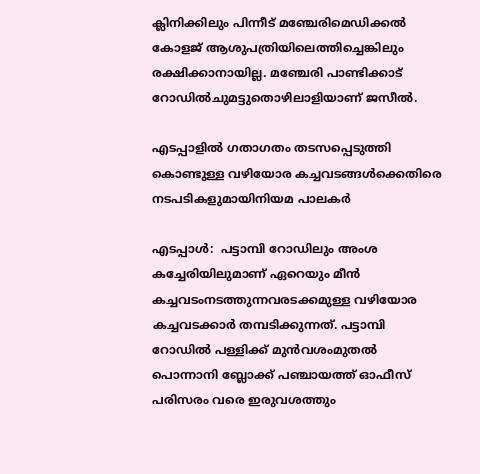ക്ലിനിക്കിലും പിന്നീട് മഞ്ചേരിമെഡിക്കല്‍ കോളജ് ആശുപത്രിയിലെത്തിച്ചെങ്കിലും രക്ഷിക്കാനായില്ല. മഞ്ചേരി പാണ്ടിക്കാട് റോഡില്‍ചുമട്ടുതൊഴിലാളിയാണ് ജസീല്‍.

എടപ്പാളിൽ ഗതാഗതം തടസപ്പെടുത്തി കൊണ്ടുള്ള വഴിയോര കച്ചവടങ്ങൾക്കെതിരെ നടപടികളുമായിനിയമ പാലകർ

എടപ്പാൾ:  പട്ടാമ്പി റോഡിലും അംശ കച്ചേരിയിലുമാണ് ഏറെയും മീൻ കച്ചവടംനടത്തുന്നവരടക്കമുള്ള വഴിയോര കച്ചവടക്കാർ തമ്പടിക്കുന്നത്. പട്ടാമ്പി റോഡിൽ പള്ളിക്ക് മുൻവശംമുതൽ പൊന്നാനി ബ്ലോക്ക് പഞ്ചായത്ത് ഓഫീസ് പരിസരം വരെ ഇരുവശത്തും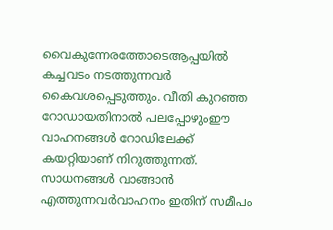വൈകുന്നേരത്തോടെആപ്പയിൽ കച്ചവടം നടത്തുന്നവർ കൈവശപ്പെടുത്തും. വീതി കുറഞ്ഞ റോഡായതിനാൽ പലപ്പോഴുംഈ വാഹനങ്ങൾ റോഡിലേക്ക് കയറ്റിയാണ് നിറുത്തുന്നത്. സാധനങ്ങൾ വാങ്ങാൻ എത്തുന്നവർവാഹനം ഇതിന് സമീപം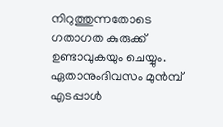നിറുത്തുന്നതോടെ ഗതാഗത കുരുക്ക് ഉണ്ടാവുകയും ചെയ്യും. ഏതാനുംദിവസം മുൻമ്പ് എടപ്പാൾ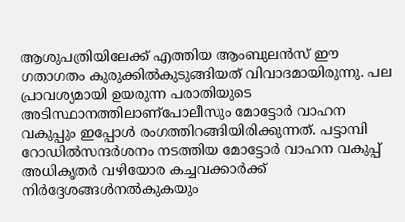ആശുപത്രിയിലേക്ക് എത്തിയ ആംബുലൻസ് ഈ ഗതാഗതം കുരുക്കിൽകുടുങ്ങിയത് വിവാദമായിരുന്നു. പല പ്രാവശ്യമായി ഉയരുന്ന പരാതിയുടെ അടിസ്ഥാനത്തിലാണ്പോലീസും മോട്ടോർ വാഹന വകുപ്പും ഇപ്പോൾ രംഗത്തിറങ്ങിയിരിക്കുന്നത്. പട്ടാമ്പി റോഡിൽസന്ദർശനം നടത്തിയ മോട്ടോർ വാഹന വകുപ്പ് അധികൃതർ വഴിയോര കച്ചവക്കാർക്ക് നിർദ്ദേശങ്ങൾനൽകുകയും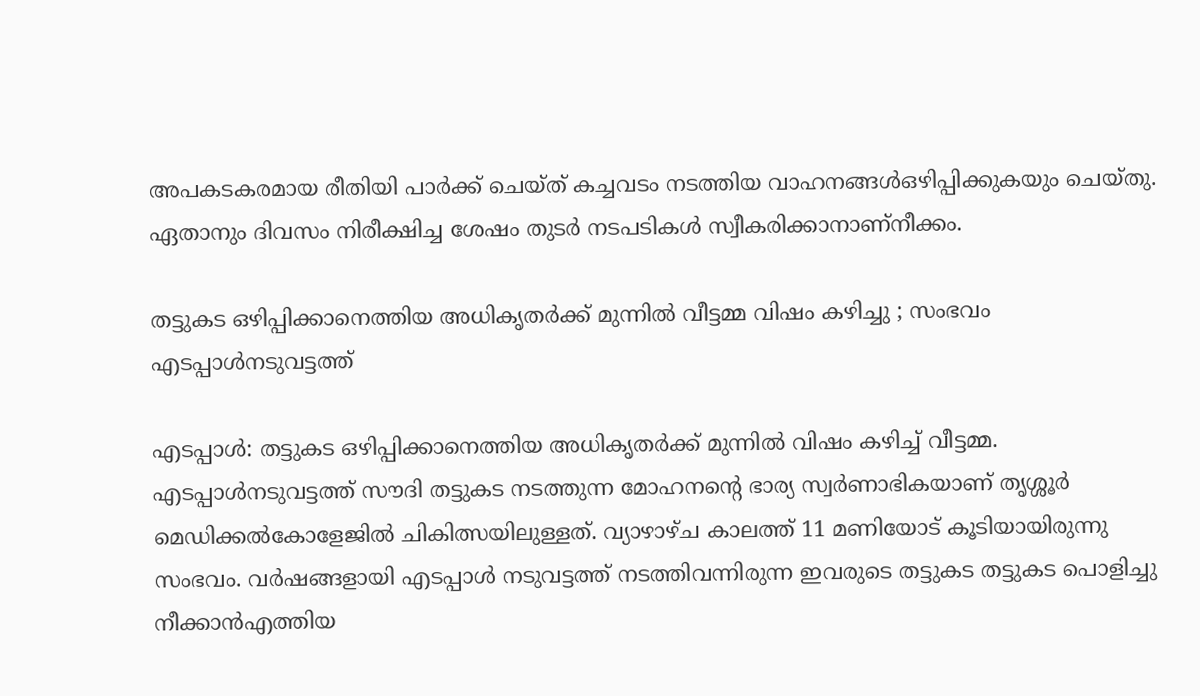അപകടകരമായ രീതിയി പാർക്ക് ചെയ്ത് കച്ചവടം നടത്തിയ വാഹനങ്ങൾഒഴിപ്പിക്കുകയും ചെയ്തു. ഏതാനും ദിവസം നിരീക്ഷിച്ച ശേഷം തുടർ നടപടികൾ സ്വീകരിക്കാനാണ്നീക്കം.

തട്ടുകട ഒഴിപ്പിക്കാനെത്തിയ അധികൃതർക്ക് മുന്നിൽ വീട്ടമ്മ വിഷം കഴിച്ചു ; സംഭവം എടപ്പാൾനടുവട്ടത്ത്

എടപ്പാൾ: തട്ടുകട ഒഴിപ്പിക്കാനെത്തിയ അധികൃതർക്ക് മുന്നിൽ വിഷം കഴിച്ച് വീട്ടമ്മ. എടപ്പാൾനടുവട്ടത്ത് സൗദി തട്ടുകട നടത്തുന്ന മോഹനന്റെ ഭാര്യ സ്വർണാഭികയാണ് തൃശ്ശൂർ മെഡിക്കൽകോളേജിൽ ചികിത്സയിലുള്ളത്. വ്യാഴാഴ്ച കാലത്ത് 11 മണിയോട് കൂടിയായിരുന്നു സംഭവം. വർഷങ്ങളായി എടപ്പാൾ നടുവട്ടത്ത് നടത്തിവന്നിരുന്ന ഇവരുടെ തട്ടുകട തട്ടുകട പൊളിച്ചു നീക്കാൻഎത്തിയ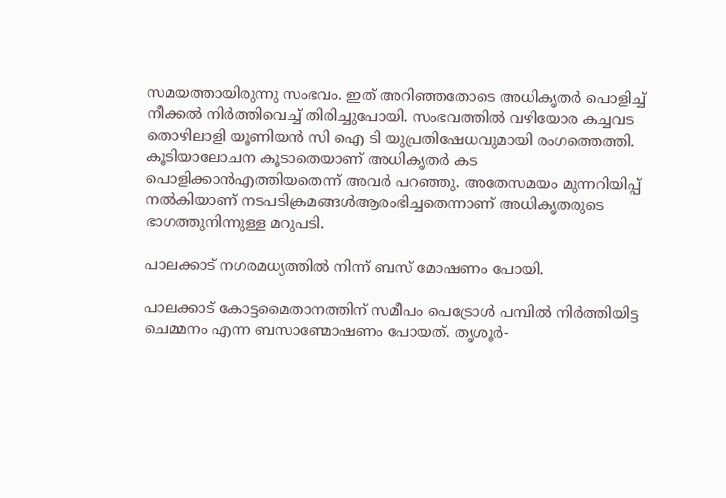സമയത്തായിരുന്നു സംഭവം. ഇത് അറിഞ്ഞതോടെ അധികൃതർ പൊളിച്ച് നീക്കൽ നിർത്തിവെച്ച് തിരിച്ചുപോയി. സംഭവത്തിൽ വഴിയോര കച്ചവട തൊഴിലാളി യൂണിയൻ സി ഐ ടി യുപ്രതിഷേധവുമായി രംഗത്തെത്തി.   കൂടിയാലോചന കൂടാതെയാണ് അധികൃതർ കട പൊളിക്കാൻഎത്തിയതെന്ന് അവർ പറഞ്ഞു. അതേസമയം മുന്നറിയിപ്പ് നൽകിയാണ് നടപടിക്രമങ്ങൾആരംഭിച്ചതെന്നാണ് അധികൃതരുടെ ഭാഗത്തുനിന്നുള്ള മറുപടി.

പാലക്കാട് നഗരമധ്യത്തിൽ നിന്ന് ബസ് മോഷണം പോയി.

പാലക്കാട് കോട്ടമൈതാനത്തിന് സമീപം പെട്രോൾ പമ്പിൽ നിർത്തിയിട്ട ചെമ്മനം എന്ന ബസാണ്മോഷണം പോയത്. തൃശൂർ-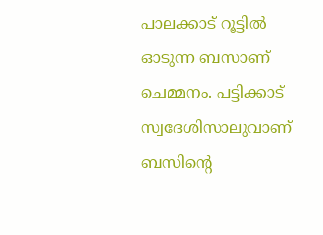പാലക്കാട് റൂട്ടിൽ ഓടുന്ന ബസാണ് ചെമ്മനം. പട്ടിക്കാട് സ്വദേശിസാലുവാണ് ബസിന്റെ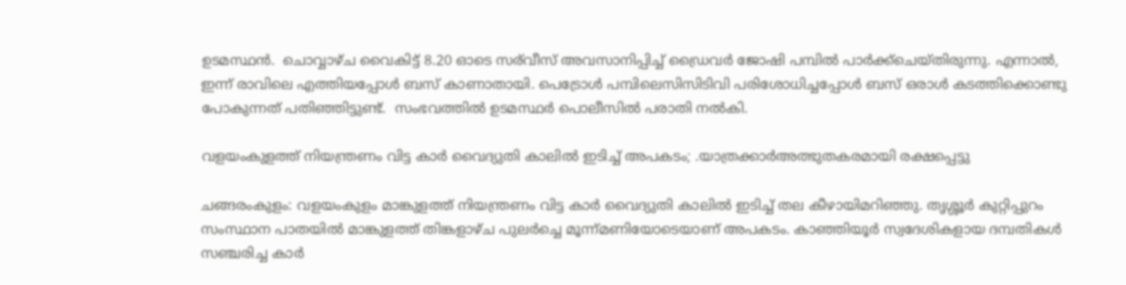ഉടമസ്ഥൻ.  ചൊവ്വാഴ്ച വൈകിട്ട് 8.20 ഓടെ സര്‌‍വീസ് അവസാനിപ്പിച്ച് ഡ്രൈവർ ജോഷി പമ്പിൽ പാർക്ക്ചെയ്തിരുന്നു. എന്നാൽ, ഇന്ന് രാവിലെ എത്തിയപ്പോൾ ബസ് കാണാതായി. പെട്രോൾ പമ്പിലെസിസിടിവി പരിശോധിച്ചപ്പോൾ ബസ് ഒരാൾ കടത്തിക്കൊണ്ടു പോകുന്നത് പതിഞ്ഞിട്ടുണ്ട്.  സംഭവത്തിൽ ഉടമസ്ഥർ പൊലീസിൽ പരാതി നൽകി.

വളയംകുളത്ത് നിയന്ത്രണം വിട്ട കാർ വൈദ്യുതി കാലിൽ ഇടിച്ച് അപകടം; .യാത്രക്കാർഅത്ഭുതകരമായി രക്ഷപ്പെട്ടു

ചങ്ങരംകുളം: വളയംകുളം മാങ്കുളത്ത് നിയന്ത്രണം വിട്ട കാർ വൈദ്യുതി കാലിൽ ഇടിച്ച് തല കീഴായിമറിഞ്ഞു. തൃശ്ശൂർ കുറ്റിപ്പുറം സംസ്ഥാന പാതയിൽ മാങ്കുളത്ത് തിങ്കളാഴ്ച പുലർച്ചെ മൂന്ന്മണിയോടെയാണ് അപകടം. കാഞ്ഞിയൂർ സ്വദേശികളായ ദമ്പതികൾ സഞ്ചരിച്ച കാർ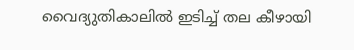വൈദ്യുതികാലിൽ ഇടിച്ച് തല കീഴായി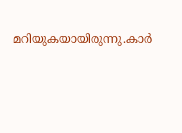മറിയുകയായിരുന്നു.കാർ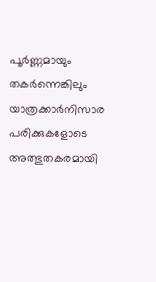പൂർണ്ണമായും തകർന്നെങ്കിലും യാത്രക്കാർനിസാര പരിക്കുകളോടെ അത്ഭുതകരമായി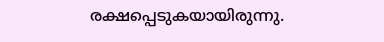രക്ഷപ്പെടുകയായിരുന്നു.